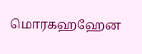மொரகஹஹேன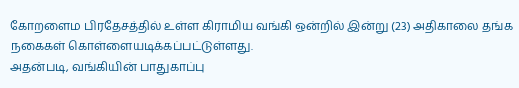கோறளைம பிரதேசத்தில் உள்ள கிராமிய வங்கி ஒன்றில் இன்று (23) அதிகாலை தங்க நகைகள் கொள்ளையடிக்கப்பட்டுள்ளது.
அதன்படி, வங்கியின் பாதுகாப்பு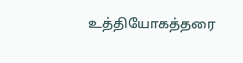உத்தியோகத்தரை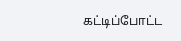கட்டிப்போட்ட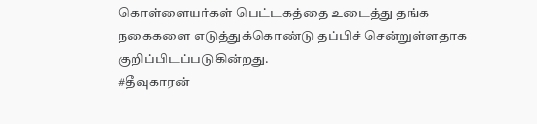கொள்ளையர்கள் பெட்டகத்தை உடைத்து தங்க நகைகளை எடுத்துக்கொண்டு தப்பிச் சென்றுள்ளதாக குறிப்பிடப்படுகின்றது.
#தீவுகாரன்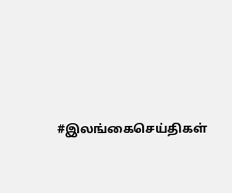#இலங்கைசெய்திகள்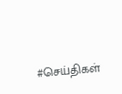#செய்திகள்